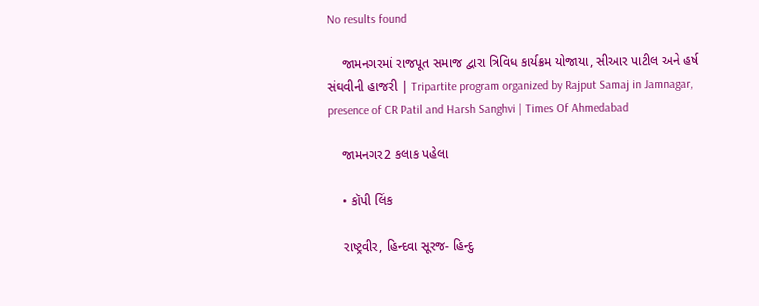No results found

    જામનગરમાં રાજપૂત સમાજ દ્વારા ત્રિવિધ કાર્યક્રમ યોજાયા, સીઆર પાટીલ અને હર્ષ સંઘવીની હાજરી | Tripartite program organized by Rajput Samaj in Jamnagar, presence of CR Patil and Harsh Sanghvi | Times Of Ahmedabad

    જામનગર2 કલાક પહેલા

    • કૉપી લિંક

    રાષ્ટ્રવીર, હિન્દવા સૂરજ- હિન્દુ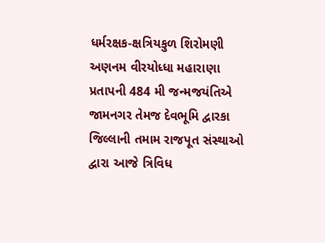ધર્મરક્ષક-ક્ષત્રિયકુળ શિરોમણી અણનમ વીરયોધ્ધા મહારાણા પ્રતાપની 484 મી જન્મજયંતિએ જામનગર તેમજ દેવભૂમિ દ્વારકા જિલ્લાની તમામ રાજપૂત સંસ્થાઓ દ્વારા આજે ત્રિવિધ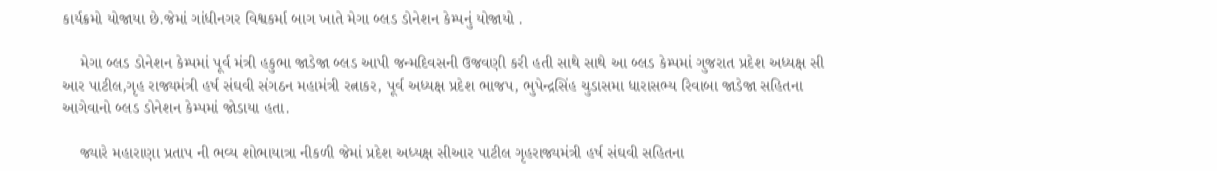કાર્યક્રમો યોજાયા છે.જેમાં ગાંધીનગર વિશ્વકર્મા બાગ ખાતે મેગા બ્લડ ડોનેશન કેમ્પનું યોજાયો .

    મેગા બ્લડ ડોનેશન કેમ્પમાં પૂર્વ મંત્રી હકુભા જાડેજા બ્લડ આપી જન્મદિવસની ઉજવણી કરી હતી સાથે સાથે આ બ્લડ કેમ્પમાં ગુજરાત પ્રદેશ અધ્યક્ષ સી આર પાટીલ,ગૃહ રાજ્યમંત્રી હર્ષ સંઘવી સંગઠન મહામંત્રી રત્નાકર, પૂર્વ અધ્યક્ષ પ્રદેશ ભાજપ, ભુપેન્દ્રસિંહ ચુડાસમા ધારાસભ્ય રિવાબા જાડેજા સહિતના આગેવાનો બ્લડ ડોનેશન કેમ્પમાં જોડાયા હતા.

    જ્યારે મહારાણા પ્રતાપ ની ભવ્ય શોભાયાત્રા નીકળી જેમાં પ્રદેશ અધ્યક્ષ સીઆર પાટીલ ગૃહરાજ્યમંત્રી હર્ષ સંઘવી સહિતના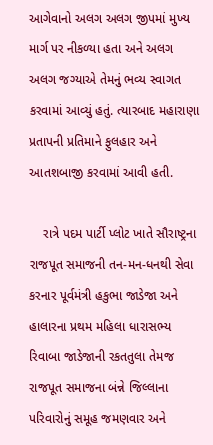આગેવાનો અલગ અલગ જીપમાં મુખ્ય માર્ગ પર નીકળ્યા હતા અને અલગ અલગ જગ્યાએ તેમનું ભવ્ય સ્વાગત કરવામાં આવ્યું હતું. ત્યારબાદ મહારાણા પ્રતાપની પ્રતિમાને ફુલહાર અને આતશબાજી કરવામાં આવી હતી.

    રાત્રે પદમ પાર્ટી પ્લોટ ખાતે સૌરાષ્ટ્રના રાજપૂત સમાજની તન-મન-ધનથી સેવા કરનાર પૂર્વમંત્રી હકુભા જાડેજા અને હાલારના પ્રથમ મહિલા ધારાસભ્ય રિવાબા જાડેજાની રકતતુલા તેમજ રાજપૂત સમાજના બંન્ને જિલ્લાના પરિવારોનું સમૂહ જમણવાર અને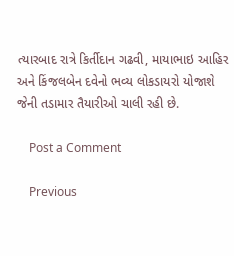ત્યારબાદ રાત્રે કિર્તીદાન ગઢવી, માયાભાઇ આહિર અને કિંજલબેન દવેનો ભવ્ય લોકડાયરો યોજાશે જેની તડામાર તૈયારીઓ ચાલી રહી છે.

    Post a Comment

    Previous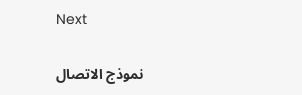Next

    نموذج الاتصال